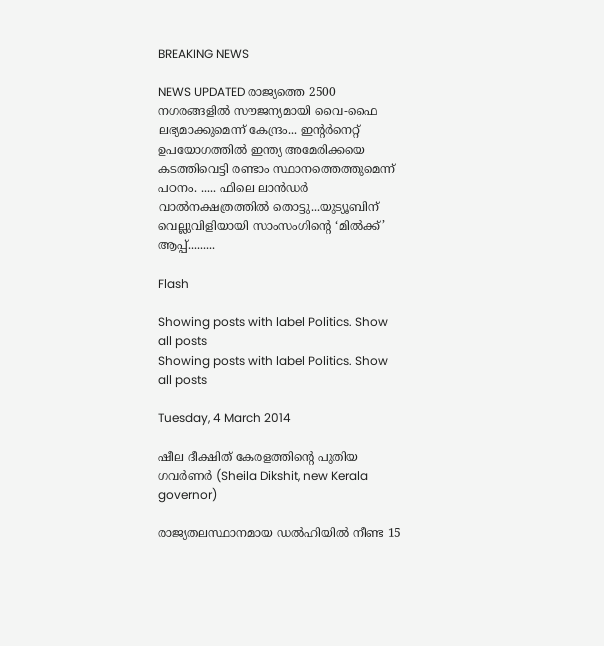BREAKING NEWS

NEWS UPDATED രാജ്യത്തെ 2500 നഗരങ്ങളില്‍ സൗജന്യമായി വൈ-ഫൈ ലഭ്യമാക്കുമെന്ന് കേന്ദ്രം... ഇന്റര്‍നെറ്റ് ഉപയോഗത്തില്‍ ഇന്ത്യ അമേരിക്കയെ കടത്തിവെട്ടി രണ്ടാം സ്ഥാനത്തെത്തുമെന്ന് പഠനം. ..... ഫിലെ ലാന്‍ഡര്‍ വാൽനക്ഷത്രത്തിൽ തൊട്ടു...യുട്യൂബിന് വെല്ലുവിളിയായി സാംസംഗിന്റെ ‘മില്‍ക്ക്’ ആപ്പ്.........

Flash

Showing posts with label Politics. Show all posts
Showing posts with label Politics. Show all posts

Tuesday, 4 March 2014

ഷീല ദീക്ഷിത് കേരളത്തിന്റെ പുതിയ ഗവര്‍ണര്‍ (Sheila Dikshit, new Kerala governor)

രാജ്യതലസ്ഥാനമായ ഡല്‍ഹിയില്‍ നീണ്ട 15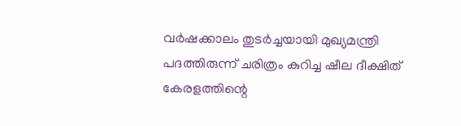വര്‍ഷക്കാലം തുടര്‍ച്ചയായി മുഖ്യമന്ത്രി പദത്തിരുന്ന് ചരിത്രം കുറിച്ച ഷീല ദീക്ഷിത് കേരളത്തിന്റെ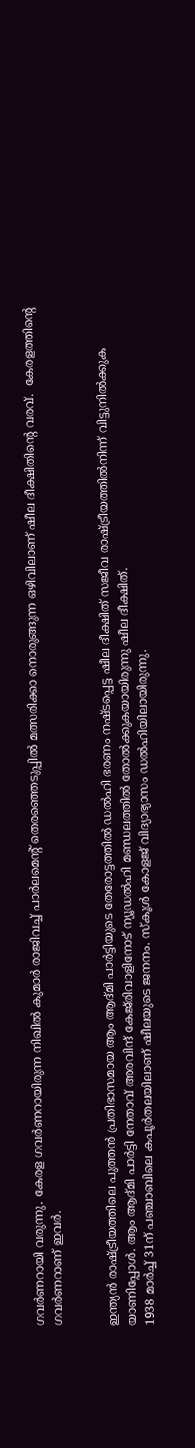ഗവര്‍ണറായി വരുന്നു. കേരള ഗവര്‍ണറായിരുന്ന നിഖില്‍ കുമാര്‍ രാജിവച്ച് പാര്‍ലമെന്റ് തെരഞ്ഞെടുപ്പില്‍ മത്സരിക്കാ നൊരുങ്ങുന്ന ഒഴിവിലാണ് ഷീല ദീക്ഷിതിന്റെ വരവ്.  കേരളത്തിന്റെ ഗവര്‍ണറാണ് ഇവര്‍.


ഇന്ത്യന്‍ രാഷ്ട്രീയത്തിലെ പുത്തന്‍ പ്രതിഭാസമായ ആം ആദ്മി പാര്‍ട്ടിയുടെ തേരോട്ടത്തില്‍ ഡല്‍ഹി ഭരണം നഷ്ടപ്പെട്ട ഷീല ദീക്ഷിത് സജീവ രാഷ്ട്രീയത്തില്‍നിന്ന് വിട്ടുനില്‍ക്കുക യാണിപ്പോള്‍. ആം ആദ്മി പാര്‍ട്ടി നേതാവ് അരവിന്ദ് കേജ്‌രിവാളിനോട് ന്യൂഡല്‍ഹി മണ്ഡലത്തില്‍ തോല്‍ക്കുകയായിരുന്നു ഷീല ദീക്ഷിത്.
1938 മാര്‍ച്ച് 31ന് പഞ്ചാബിലെ കപൂര്‍തലയിലാണ് ഷീലയുടെ ജനനം. സ്‌കൂള്‍ കോളജ് വിദ്യാഭ്യാസം ഡല്‍ഹിയിലായിരുന്നു.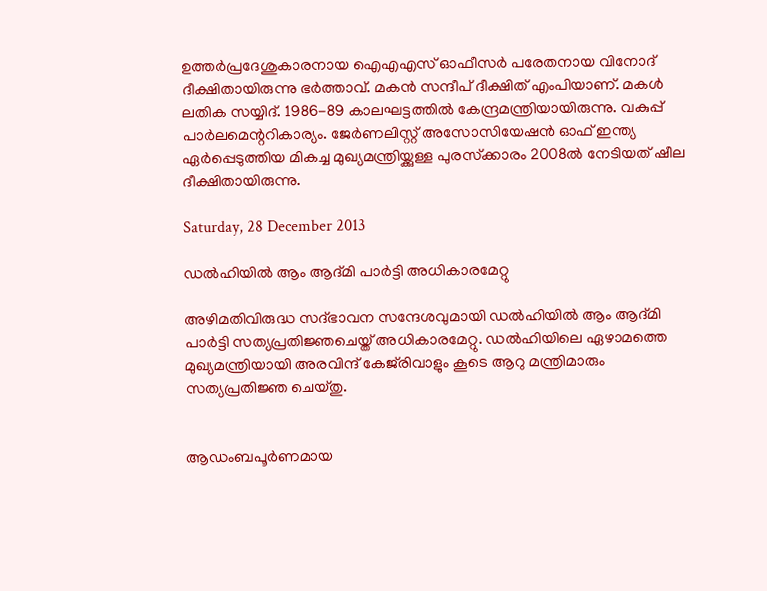ഉത്തര്‍പ്രദേശുകാരനായ ഐഎഎസ് ഓഫീസര്‍ പരേതനായ വിനോദ് ദീക്ഷിതായിരുന്നു ഭര്‍ത്താവ്. മകന്‍ സന്ദീപ് ദീക്ഷിത് എംപിയാണ്. മകള്‍ ലതിക സയ്യിദ്. 1986-89 കാലഘട്ടത്തില്‍ കേന്ദ്രമന്ത്രിയായിരുന്നു. വകുപ്പ് പാര്‍ലമെന്ററികാര്യം. ജേര്‍ണലിസ്റ്റ് അസോസിയേഷന്‍ ഓഫ് ഇന്ത്യ ഏര്‍പ്പെടുത്തിയ മികച്ച മുഖ്യമന്ത്രിയ്ക്കുള്ള പുരസ്‌ക്കാരം 2008ല്‍ നേടിയത് ഷീല ദീക്ഷിതായിരുന്നു.

Saturday, 28 December 2013

ഡല്‍ഹിയില്‍ ആം ആദ്മി പാര്‍ട്ടി അധികാരമേറ്റു

അഴിമതിവിരുദ്ധ സദ്ഭാവന സന്ദേശവുമായി ഡല്‍ഹിയില്‍ ആം ആദ്മി പാര്‍ട്ടി സത്യപ്രതിജ്ഞചെയ്ത് അധികാരമേറ്റു. ഡല്‍ഹിയിലെ ഏഴാമത്തെ മുഖ്യമന്ത്രിയായി അരവിന്ദ് കേജ്‌രിവാളും കൂടെ ആറു മന്ത്രിമാരും സത്യപ്രതിജ്ഞ ചെയ്തു.


ആഡംബപൂര്‍ണമായ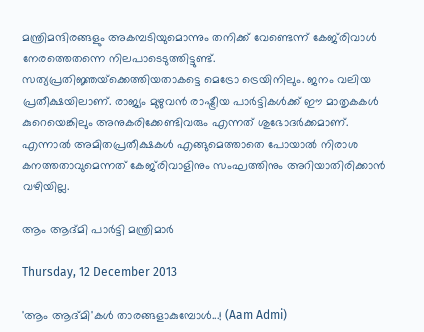മന്ത്രിമന്ദിരങ്ങളും അകമ്പടിയുമൊന്നും തനിക്ക് വേണ്ടെന്ന് കേജ്‌രിവാള്‍ നേരത്തെതന്നെ നിലപാടെടുത്തിട്ടുണ്ട്. സത്യപ്രതിജ്ഞയ്‌ക്കെത്തിയതാകട്ടെ മെട്രോ ട്രെയിനിലും. ജനം വലിയ പ്രതീക്ഷയിലാണ്. രാജ്യം മുഴുവന്‍ രാഷ്ട്രീയ പാര്‍ട്ടികള്‍ക്ക് ഈ മാതൃകകള്‍ കുറെയെങ്കിലും അനുകരിക്കേണ്ടിവരും എന്നത് ശുഭോദര്‍ക്കമാണ്. എന്നാല്‍ അമിതപ്രതീക്ഷകള്‍ എങ്ങുമെത്താതെ പോയാല്‍ നിരാശ കനത്തതാവുമെന്നത് കേജ്‌രിവാളിനും സംഘത്തിനും അറിയാതിരിക്കാന്‍ വഴിയില്ല.

ആം ആദ്മി പാര്‍ട്ടി മന്ത്രിമാര്‍

Thursday, 12 December 2013

'ആം ആദ്മി'കള്‍ താരങ്ങളാകുമ്പോള്‍...! (Aam Admi)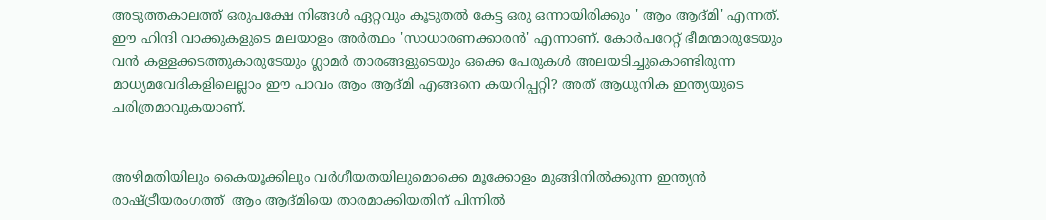അടുത്തകാലത്ത് ഒരുപക്ഷേ നിങ്ങള്‍ ഏറ്റവും കൂടുതല്‍ കേട്ട ഒരു ഒന്നായിരിക്കും ' ആം ആദ്മി' എന്നത്. ഈ ഹിന്ദി വാക്കുകളുടെ മലയാളം അര്‍ത്ഥം 'സാധാരണക്കാരന്‍' എന്നാണ്. കോര്‍പറേറ്റ് ഭീമന്മാരുടേയും വന്‍ കള്ളക്കടത്തുകാരുടേയും ഗ്ലാമര്‍ താരങ്ങളുടെയും ഒക്കെ പേരുകള്‍ അലയടിച്ചുകൊണ്ടിരുന്ന മാധ്യമവേദികളിലെല്ലാം ഈ പാവം ആം ആദ്മി എങ്ങനെ കയറിപ്പറ്റി? അത് ആധുനിക ഇന്ത്യയുടെ ചരിത്രമാവുകയാണ്.


അഴിമതിയിലും കൈയൂക്കിലും വര്‍ഗീയതയിലുമൊക്കെ മൂക്കോളം മുങ്ങിനില്‍ക്കുന്ന ഇന്ത്യന്‍ രാഷ്ട്രീയരംഗത്ത്  ആം ആദ്മിയെ താരമാക്കിയതിന് പിന്നില്‍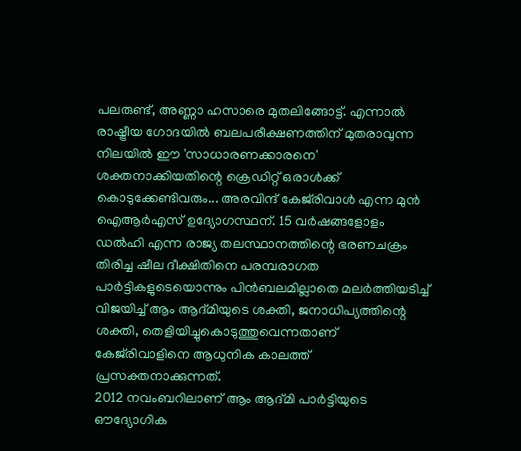പലരുണ്ട്, അണ്ണാ ഹസാരെ മുതലിങ്ങോട്ട്. എന്നാല്‍ രാഷ്ട്രീയ ഗോദയില്‍ ബലപരീക്ഷണത്തിന് മുതരാവുന്ന നിലയില്‍ ഈ 'സാധാരണക്കാരനെ' ശക്തനാക്കിയതിന്റെ ക്രെഡിറ്റ് ഒരാള്‍ക്ക് കൊടുക്കേണ്ടിവരും... അരവിന്ദ് കേജ്‌രിവാള്‍ എന്ന മുന്‍ ഐആര്‍എസ് ഉദ്യോഗസ്ഥന്. 15 വര്‍ഷങ്ങളോളം ഡല്‍ഹി എന്ന രാജ്യ തലസ്ഥാനത്തിന്റെ ഭരണചക്രം തിരിച്ച ഷീല ദീക്ഷിതിനെ പരമ്പരാഗത പാര്‍ട്ടികളുടെയൊന്നും പിന്‍ബലമില്ലാതെ മലര്‍ത്തിയടിച്ച് വിജയിച്ച് ആം ആദ്മിയുടെ ശക്തി, ജനാധിപ്യത്തിന്റെ ശക്തി, തെളിയിച്ചുകൊടുത്തുവെന്നതാണ് കേജ്‌രിവാളിനെ ആധുനിക കാലത്ത് പ്രസക്തനാക്കുന്നത്.
2012 നവംബറിലാണ് ആം ആദ്മി പാര്‍ട്ടിയുടെ ഔദ്യോഗിക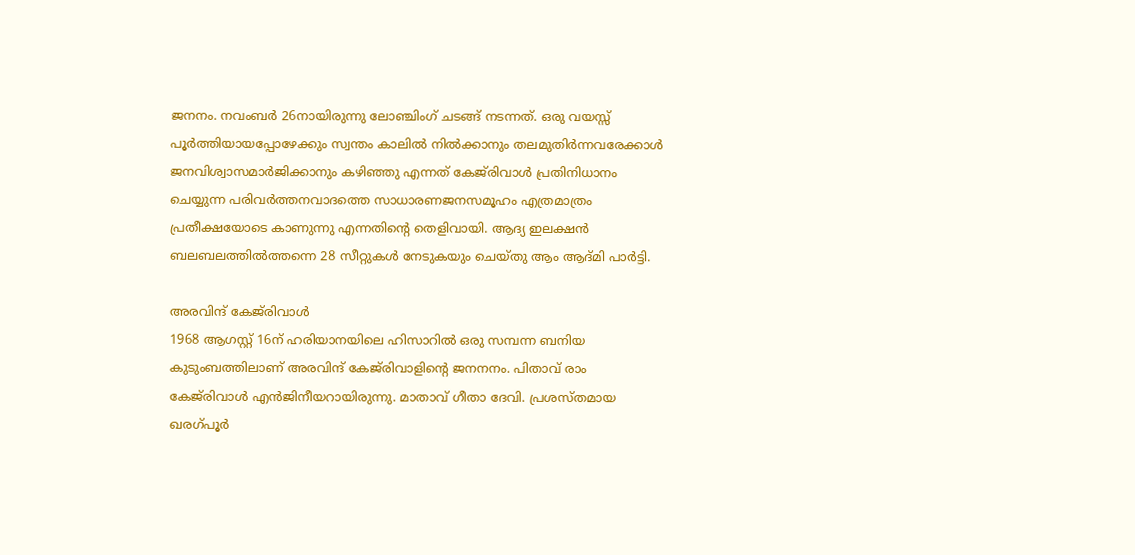ജനനം. നവംബര്‍ 26നായിരുന്നു ലോഞ്ചിംഗ് ചടങ്ങ് നടന്നത്. ഒരു വയസ്സ് പൂര്‍ത്തിയായപ്പോഴേക്കും സ്വന്തം കാലില്‍ നില്‍ക്കാനും തലമുതിര്‍ന്നവരേക്കാള്‍ ജനവിശ്വാസമാര്‍ജിക്കാനും കഴിഞ്ഞു എന്നത് കേജ്‌രിവാള്‍ പ്രതിനിധാനം ചെയ്യുന്ന പരിവര്‍ത്തനവാദത്തെ സാധാരണജനസമൂഹം എത്രമാത്രം പ്രതീക്ഷയോടെ കാണുന്നു എന്നതിന്റെ തെളിവായി. ആദ്യ ഇലക്ഷന്‍ ബലബലത്തില്‍ത്തന്നെ 28 സീറ്റുകള്‍ നേടുകയും ചെയ്തു ആം ആദ്മി പാര്‍ട്ടി.

അരവിന്ദ് കേജ്‌രിവാള്‍
1968 ആഗസ്റ്റ് 16ന് ഹരിയാനയിലെ ഹിസാറില്‍ ഒരു സമ്പന്ന ബനിയ കുടുംബത്തിലാണ് അരവിന്ദ് കേജ്‌രിവാളിന്റെ ജനനനം. പിതാവ് രാം കേജ്‌രിവാള്‍ എന്‍ജിനീയറായിരുന്നു. മാതാവ് ഗീതാ ദേവി. പ്രശസ്തമായ ഖരഗ്പൂര്‍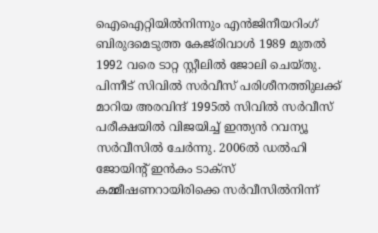ഐഐറ്റിയില്‍നിന്നും എന്‍ജിനീയറിംഗ് ബിരുദമെടുത്ത കേജ്‌രിവാള്‍ 1989 മുതല്‍ 1992 വരെ ടാറ്റ സ്റ്റീലില്‍ ജോലി ചെയ്തു. പിന്നീട് സിവില്‍ സര്‍വീസ് പരിശീനത്തിുലക്ക് മാറിയ അരവിന്ദ് 1995ല്‍ സിവില്‍ സര്‍വീസ് പരീക്ഷയില്‍ വിജയിച്ച് ഇന്ത്യന്‍ റവന്യൂ സര്‍വീസില്‍ ചേര്‍ന്നു. 2006ല്‍ ഡല്‍ഹി ജോയിന്റ് ഇന്‍കം ടാക്‌സ് കമ്മീഷണറായിരിക്കെ സര്‍വീസില്‍നിന്ന്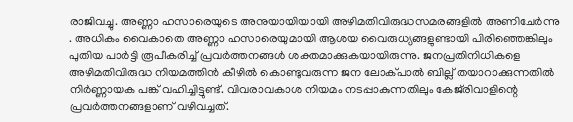രാജിവച്ചു. അണ്ണാ ഹസാരെയുടെ അനുയായിയായി അഴിമതിവിരുദ്ധസമരങ്ങളില്‍ അണിചേര്‍ന്നു . അധികം വൈകാതെ അണ്ണാ ഹസാരെയുമായി ആശയ വൈരുധ്യങ്ങളുണ്ടായി പിരിഞ്ഞെങ്കിലും പുതിയ പാര്‍ട്ടി രൂപീകരിച്ച് പ്രവര്‍ത്തനങ്ങള്‍ ശക്തമാക്കുകയായിരുന്നു. ജനപ്രതിനിധികളെ അഴിമതിവിരുദ്ധ നിയമത്തിന്‍ കീഴില്‍ കൊണ്ടുവരുന്ന ജന ലോക്പാല്‍ ബില്ല് തയാറാക്കുന്നതില്‍ നിര്‍ണ്ണായക പങ്ക് വഹിച്ചിട്ടുണ്ട്. വിവരാവകാശ നിയമം നടപ്പാകുന്നതിലും കേജ്‌രിവാളിന്റെ പ്രവര്‍ത്തനങ്ങളാണ് വഴിവച്ചത്.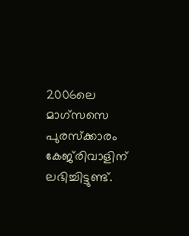2006ലെ മാഗ്‌സസെ പുരസ്‌ക്കാരം കേജ്‌രിവാളിന് ലഭിച്ചിട്ടുണ്ട്.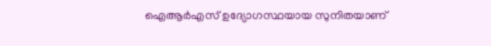ഐആര്‍എസ് ഉദ്യോഗസ്ഥയായ സുനിതയാണ്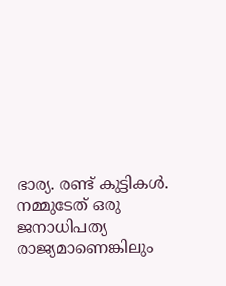ഭാര്യ. രണ്ട് കുട്ടികള്‍.
നമ്മുടേത് ഒരു ജനാധിപത്യ രാജ്യമാണെങ്കിലും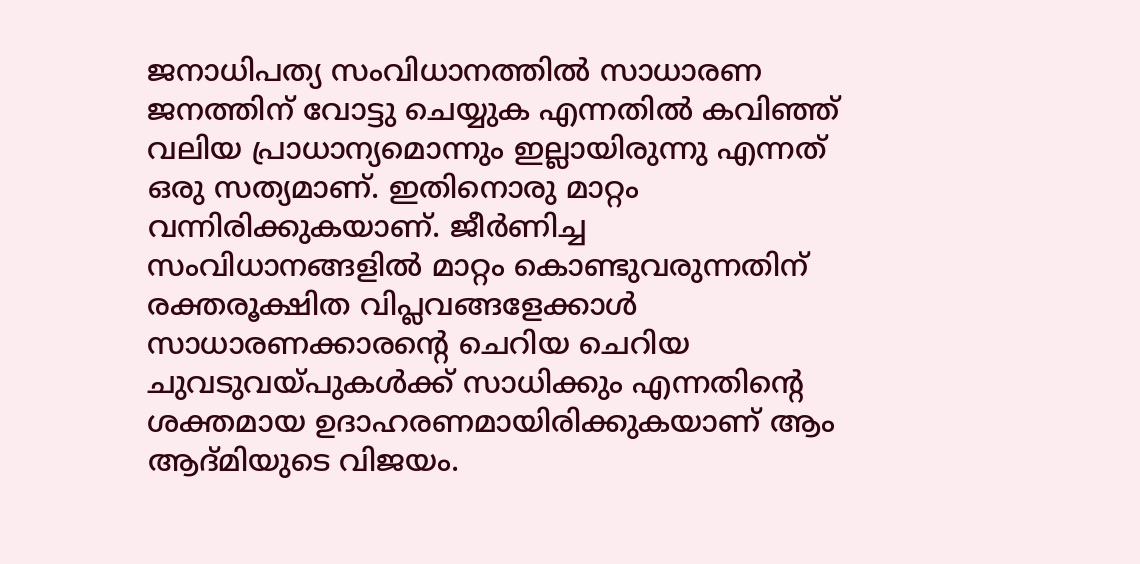ജനാധിപത്യ സംവിധാനത്തില്‍ സാധാരണ ജനത്തിന് വോട്ടു ചെയ്യുക എന്നതില്‍ കവിഞ്ഞ് വലിയ പ്രാധാന്യമൊന്നും ഇല്ലായിരുന്നു എന്നത് ഒരു സത്യമാണ്. ഇതിനൊരു മാറ്റം വന്നിരിക്കുകയാണ്. ജീര്‍ണിച്ച സംവിധാനങ്ങളില്‍ മാറ്റം കൊണ്ടുവരുന്നതിന്  രക്തരൂക്ഷിത വിപ്ലവങ്ങളേക്കാള്‍ സാധാരണക്കാരന്റെ ചെറിയ ചെറിയ ചുവടുവയ്പുകള്‍ക്ക് സാധിക്കും എന്നതിന്റെ ശക്തമായ ഉദാഹരണമായിരിക്കുകയാണ് ആം ആദ്മിയുടെ വിജയം.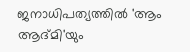ജനാധിപത്യത്തില്‍ 'ആം ആദ്മി'യും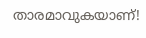താരമാവുകയാണ്!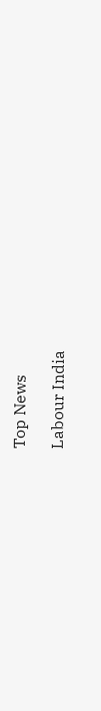Top News

Labour India